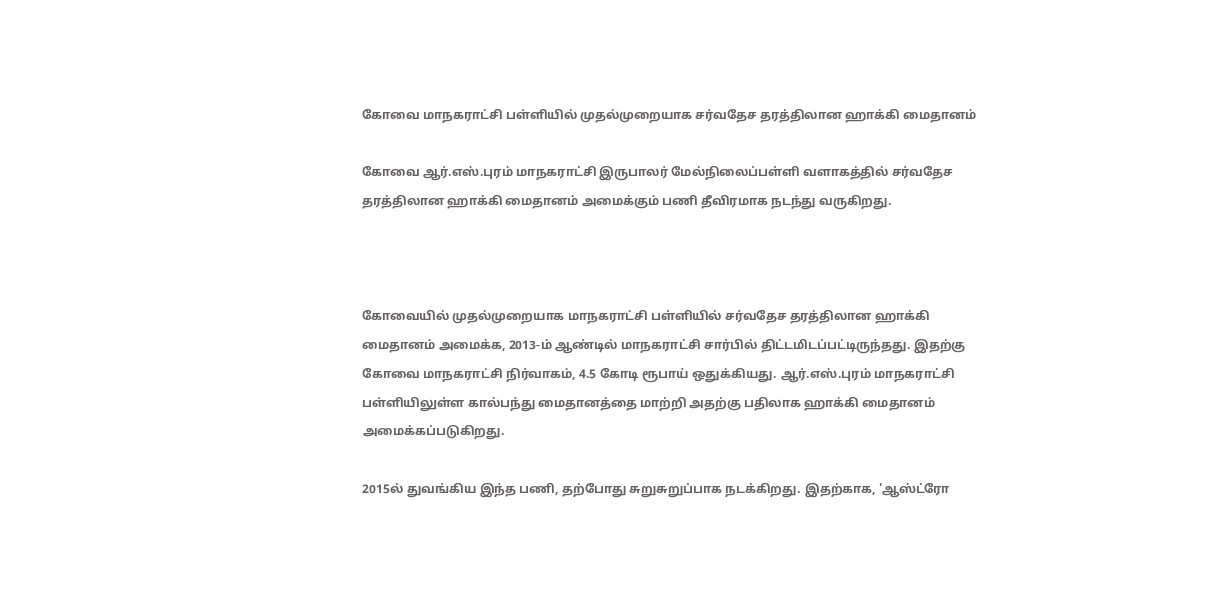கோவை மாநகராட்சி பள்ளியில் முதல்முறையாக சர்வதேச தரத்திலான ஹாக்கி மைதானம்

கோவை ஆர்.எஸ்.புரம் மாநகராட்சி இருபாலர் மேல்நிலைப்பள்ளி வளாகத்தில் சர்வதேச தரத்திலான ஹாக்கி மைதானம் அமைக்கும் பணி தீவிரமாக நடந்து வருகிறது.



கோவையில் முதல்முறையாக மாநகராட்சி பள்ளியில் சர்வதேச தரத்திலான ஹாக்கி மைதானம் அமைக்க, 2013-ம் ஆண்டில் மாநகராட்சி சார்பில் திட்டமிடப்பட்டிருந்தது. இதற்கு கோவை மாநகராட்சி நிர்வாகம், 4.5 கோடி ரூபாய் ஒதுக்கியது. ஆர்.எஸ்.புரம் மாநகராட்சி பள்ளியிலுள்ள கால்பந்து மைதானத்தை மாற்றி அதற்கு பதிலாக ஹாக்கி மைதானம் அமைக்கப்படுகிறது.

2015ல் துவங்கிய இந்த பணி, தற்போது சுறுசுறுப்பாக நடக்கிறது. இதற்காக, 'ஆஸ்ட்ரோ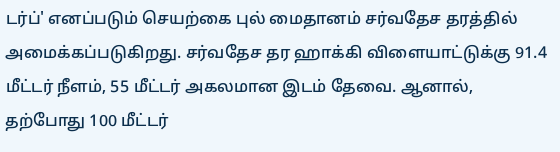டர்ப்' எனப்படும் செயற்கை புல் மைதானம் சர்வதேச தரத்தில் அமைக்கப்படுகிறது. சர்வதேச தர ஹாக்கி விளையாட்டுக்கு 91.4 மீட்டர் நீளம், 55 மீட்டர் அகலமான இடம் தேவை. ஆனால், தற்போது 100 மீட்டர்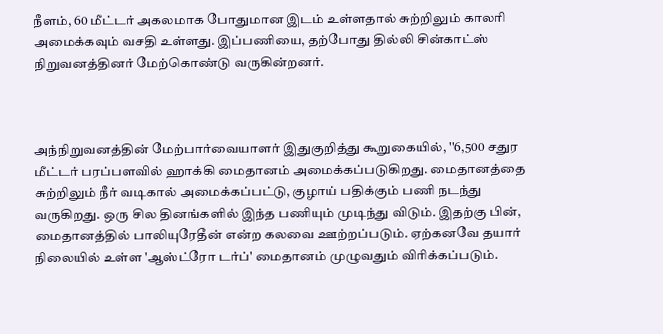நீளம், 60 மீட்டர் அகலமாக போதுமான இடம் உள்ளதால் சுற்றிலும் காலரி அமைக்கவும் வசதி உள்ளது. இப்பணியை, தற்போது தில்லி சின்காட்ஸ் நிறுவனத்தினர் மேற்கொண்டு வருகின்றனர்.



அந்நிறுவனத்தின் மேற்பார்வையாளர் இதுகுறித்து கூறுகையில், ''6,500 சதுர மீட்டர் பரப்பளவில் ஹாக்கி மைதானம் அமைக்கப்படுகிறது. மைதானத்தை சுற்றிலும் நீர் வடிகால் அமைக்கப்பட்டு, குழாய் பதிக்கும் பணி நடந்து வருகிறது. ஒரு சில தினங்களில் இந்த பணியும் முடிந்து விடும். இதற்கு பின், மைதானத்தில் பாலியுரேதீன் என்ற கலவை ஊற்றப்படும். ஏற்கனவே தயார் நிலையில் உள்ள 'ஆஸ்ட்ரோ டர்ப்' மைதானம் முழுவதும் விரிக்கப்படும்.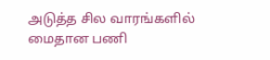அடுத்த சில வாரங்களில் மைதான பணி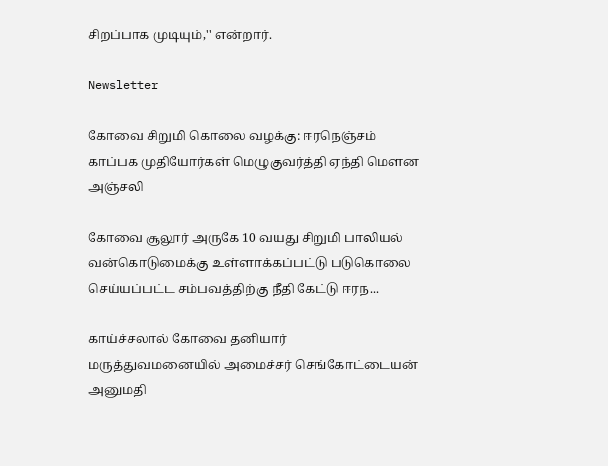சிறப்பாக முடியும்,'' என்றார்.

Newsletter

கோவை சிறுமி கொலை வழக்கு: ஈரநெஞ்சம் காப்பக முதியோர்கள் மெழுகுவர்த்தி ஏந்தி மௌன அஞ்சலி

கோவை சூலூர் அருகே 10 வயது சிறுமி பாலியல் வன்கொடுமைக்கு உள்ளாக்கப்பட்டு படுகொலை செய்யப்பட்ட சம்பவத்திற்கு நீதி கேட்டு ஈரந...

காய்ச்சலால் கோவை தனியார் மருத்துவமனையில் அமைச்சர் செங்கோட்டையன் அனுமதி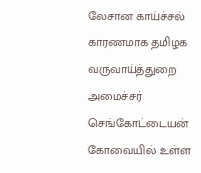லேசான காய்ச்சல் காரணமாக தமிழக வருவாய்த்துறை அமைச்சர் செங்கோட்டையன் கோவையில் உள்ள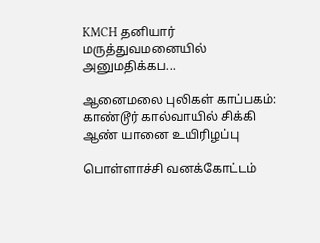KMCH தனியார் மருத்துவமனையில் அனுமதிக்கப...

ஆனைமலை புலிகள் காப்பகம்: காண்டூர் கால்வாயில் சிக்கி ஆண் யானை உயிரிழப்பு

பொள்ளாச்சி வனக்கோட்டம்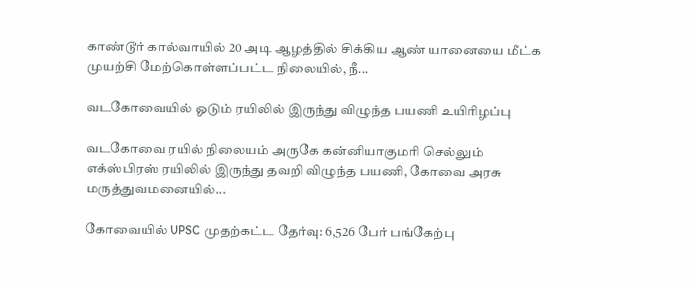காண்டூர் கால்வாயில் 20 அடி ஆழத்தில் சிக்கிய ஆண் யானையை மீட்க முயற்சி மேற்கொள்ளப்பட்ட நிலையில், நீ...

வடகோவையில் ஓடும் ரயிலில் இருந்து விழுந்த பயணி உயிரிழப்பு

வடகோவை ரயில் நிலையம் அருகே கன்னியாகுமரி செல்லும் எக்ஸ்பிரஸ் ரயிலில் இருந்து தவறி விழுந்த பயணி, கோவை அரசு மருத்துவமனையில்...

கோவையில் UPSC முதற்கட்ட தேர்வு: 6,526 பேர் பங்கேற்பு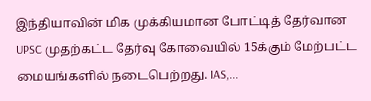இந்தியாவின் மிக முக்கியமான போட்டித் தேர்வான UPSC முதற்கட்ட தேர்வு கோவையில் 15க்கும் மேற்பட்ட மையங்களில் நடைபெற்றது. IAS,...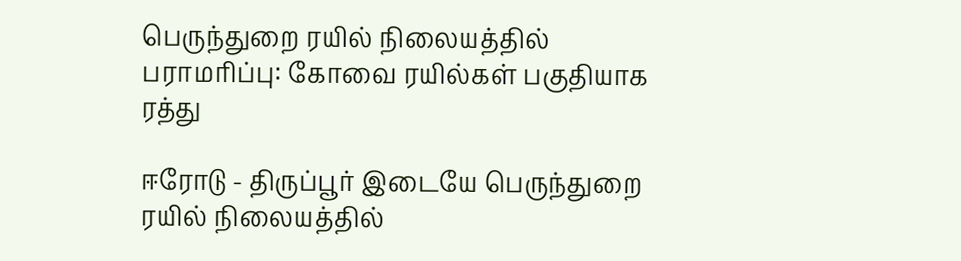பெருந்துறை ரயில் நிலையத்தில் பராமரிப்பு: கோவை ரயில்கள் பகுதியாக ரத்து

ஈரோடு - திருப்பூர் இடையே பெருந்துறை ரயில் நிலையத்தில்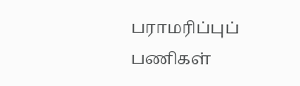பராமரிப்புப் பணிகள்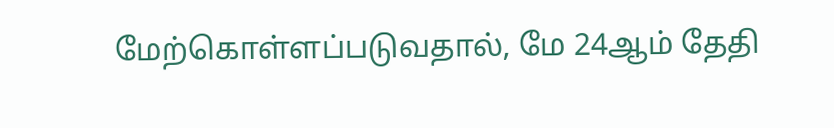மேற்கொள்ளப்படுவதால், மே 24ஆம் தேதி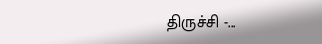திருச்சி -...